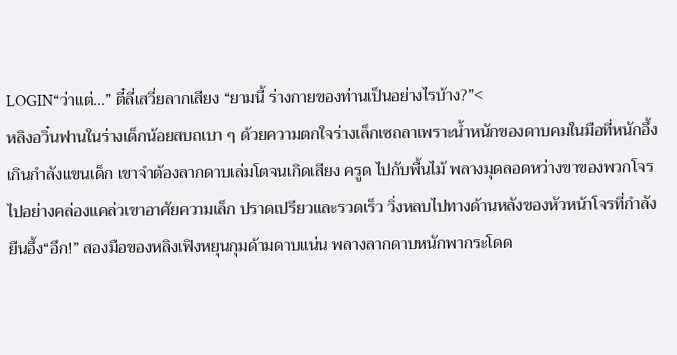LOGIN“ว่าแต่...” ตี๋ลี่เสวี่ยลากเสียง “ยามนี้ ร่างกายของท่านเป็นอย่างไรบ้าง?”<
หลิงอวิ๋นฟานในร่างเด็กน้อยสบถเบา ๆ ด้วยความตกใจร่างเล็กเซถลาเพราะน้ำหนักของดาบคมในมือที่หนักอึ้งเกินกำลังแขนเด็ก เขาจำต้องลากดาบเล่มโตจนเกิดเสียง ครูด ไปกับพื้นไม้ พลางมุดลอดหว่างขาของพวกโจรไปอย่างคล่องแคล่วเขาอาศัยความเล็ก ปราดเปรียวและรวดเร็ว วิ่งหลบไปทางด้านหลังของหัวหน้าโจรที่กำลังยืนอึ้ง“อึก!” สองมือของหลิงเฟิงหยุนกุมด้ามดาบแน่น พลางลากดาบหนักพากระโดด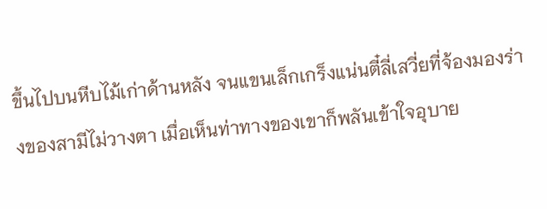ขึ้นไปบนหีบไม้เก่าด้านหลัง จนแขนเล็กเกร็งแน่นตี๋ลี่เสวี่ยที่จ้องมองร่างของสามีไม่วางตา เมื่อเห็นท่าทางของเขาก็พลันเข้าใจอุบาย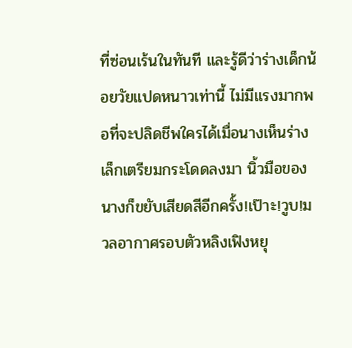ที่ซ่อนเร้นในทันที และรู้ดีว่าร่างเด็กน้อยวัยแปดหนาวเท่านี้ ไม่มีแรงมากพอที่จะปลิดชีพใครได้เมื่อนางเห็นร่างเล็กเตรียมกระโดดลงมา นิ้วมือของนางก็ขยับเสียดสีอีกครั้ง!เป๊าะ!วูบ!มวลอากาศรอบตัวหลิงเฟิงหยุ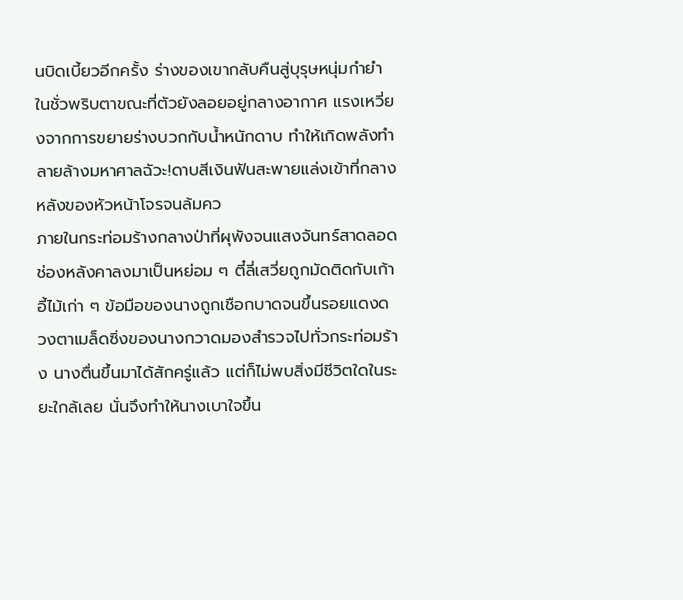นบิดเบี้ยวอีกครั้ง ร่างของเขากลับคืนสู่บุรุษหนุ่มกำยำในชั่วพริบตาขณะที่ตัวยังลอยอยู่กลางอากาศ แรงเหวี่ยงจากการขยายร่างบวกกับน้ำหนักดาบ ทำให้เกิดพลังทำลายล้างมหาศาลฉัวะ!ดาบสีเงินฟันสะพายแล่งเข้าที่กลางหลังของหัวหน้าโจรจนล้มคว
ภายในกระท่อมร้างกลางป่าที่ผุพังจนแสงจันทร์สาดลอดช่องหลังคาลงมาเป็นหย่อม ๆ ตี๋ลี่เสวี่ยถูกมัดติดกับเก้าอี้ไม้เก่า ๆ ข้อมือของนางถูกเชือกบาดจนขึ้นรอยแดงดวงตาเมล็ดซิ่งของนางกวาดมองสำรวจไปทั่วกระท่อมร้าง นางตื่นขึ้นมาได้สักครู่แล้ว แต่ก็ไม่พบสิ่งมีชีวิตใดในระยะใกล้เลย นั่นจึงทำให้นางเบาใจขึ้น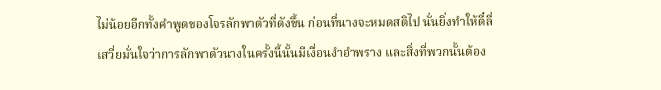ไม่น้อยอีกทั้งคำพูดของโจรลักพาตัวที่ดังขึ้น ก่อนที่นางจะหมดสติไป นั่นยิ่งทำให้ตี๋ลี่เสวี่ยมั่นใจว่าการลักพาตัวนางในครั้งนี้นั้นมีเงื่อนงำอำพราง และสิ่งที่พวกนั้นต้อง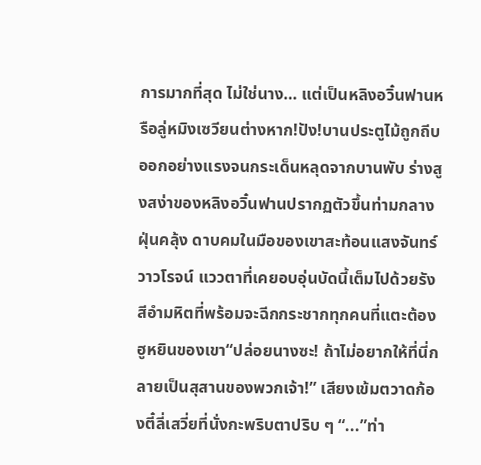การมากที่สุด ไม่ใช่นาง… แต่เป็นหลิงอวิ๋นฟานหรือลู่หมิงเซวียนต่างหาก!ปัง!บานประตูไม้ถูกถีบออกอย่างแรงจนกระเด็นหลุดจากบานพับ ร่างสูงสง่าของหลิงอวิ๋นฟานปรากฏตัวขึ้นท่ามกลางฝุ่นคลุ้ง ดาบคมในมือของเขาสะท้อนแสงจันทร์วาวโรจน์ แววตาที่เคยอบอุ่นบัดนี้เต็มไปด้วยรังสีอำมหิตที่พร้อมจะฉีกกระชากทุกคนที่แตะต้องฮูหยินของเขา“ปล่อยนางซะ! ถ้าไม่อยากให้ที่นี่กลายเป็นสุสานของพวกเจ้า!” เสียงเข้มตวาดก้องตี๋ลี่เสวี่ยที่นั่งกะพริบตาปริบ ๆ “...”ท่า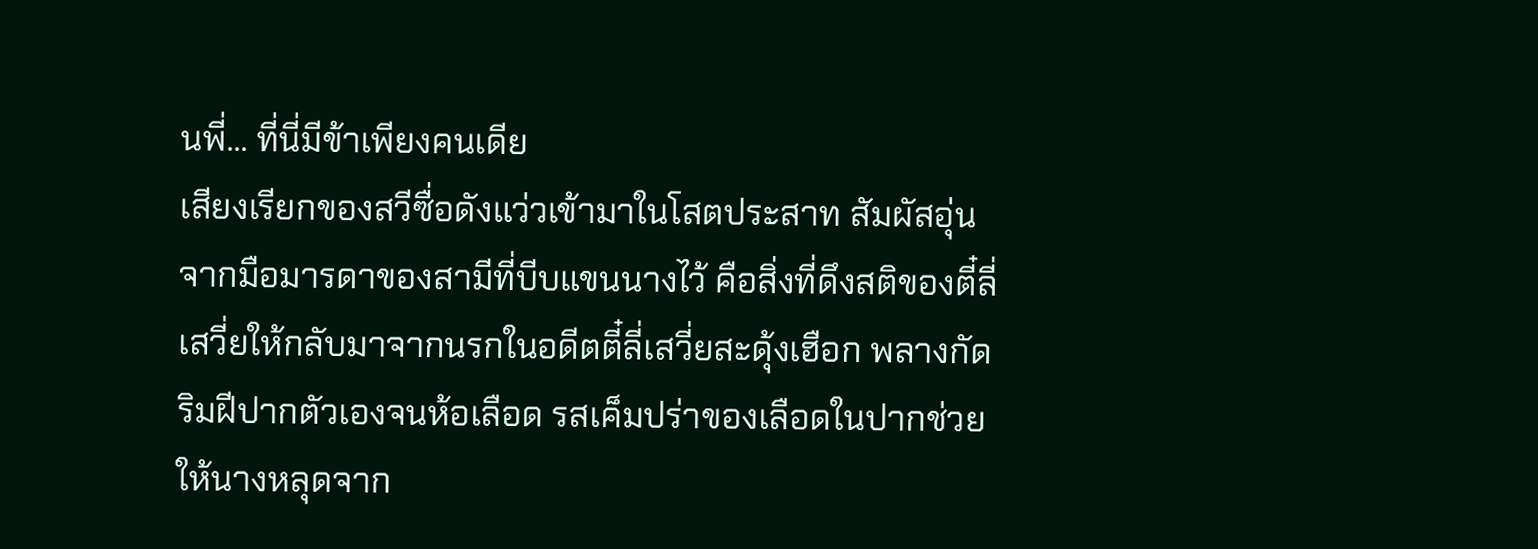นพี่... ที่นี่มีข้าเพียงคนเดีย
เสียงเรียกของสวีซื่อดังแว่วเข้ามาในโสตประสาท สัมผัสอุ่นจากมือมารดาของสามีที่บีบแขนนางไว้ คือสิ่งที่ดึงสติของตี๋ลี่เสวี่ยให้กลับมาจากนรกในอดีตตี๋ลี่เสวี่ยสะดุ้งเฮือก พลางกัดริมฝีปากตัวเองจนห้อเลือด รสเค็มปร่าของเลือดในปากช่วยให้นางหลุดจาก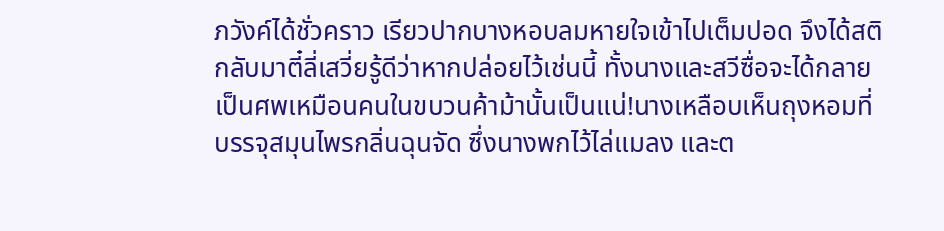ภวังค์ได้ชั่วคราว เรียวปากบางหอบลมหายใจเข้าไปเต็มปอด จึงได้สติกลับมาตี๋ลี่เสวี่ยรู้ดีว่าหากปล่อยไว้เช่นนี้ ทั้งนางและสวีซื่อจะได้กลายเป็นศพเหมือนคนในขบวนค้าม้านั้นเป็นแน่!นางเหลือบเห็นถุงหอมที่บรรจุสมุนไพรกลิ่นฉุนจัด ซึ่งนางพกไว้ไล่แมลง และต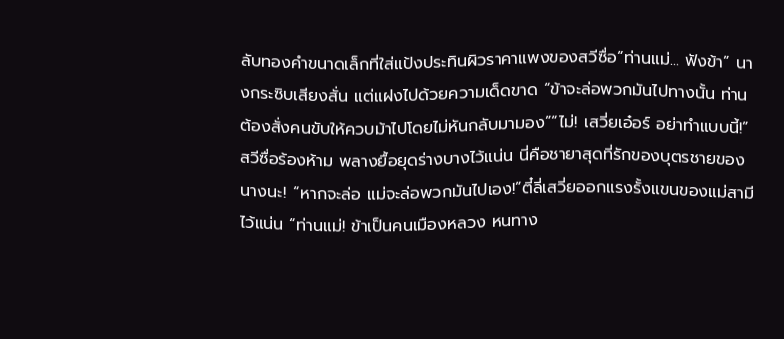ลับทองคำขนาดเล็กที่ใส่แป้งประทินผิวราคาแพงของสวีซื่อ“ท่านแม่... ฟังข้า” นางกระซิบเสียงสั่น แต่แฝงไปด้วยความเด็ดขาด “ข้าจะล่อพวกมันไปทางนั้น ท่านต้องสั่งคนขับให้ควบม้าไปโดยไม่หันกลับมามอง”“ไม่! เสวี่ยเอ๋อร์ อย่าทำแบบนี้!” สวีซื่อร้องห้าม พลางยื้อยุดร่างบางไว้แน่น นี่คือชายาสุดที่รักของบุตรชายของนางนะ! “หากจะล่อ แม่จะล่อพวกมันไปเอง!”ตี๋ลี่เสวี่ยออกแรงรั้งแขนของแม่สามีไว้แน่น “ท่านแม่! ข้าเป็นคนเมืองหลวง หนทาง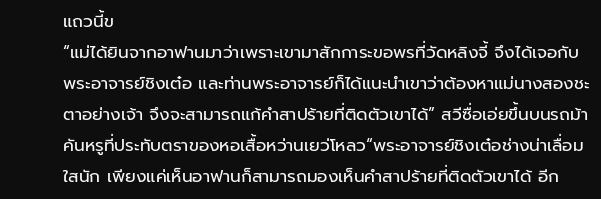แถวนี้ข
“แม่ได้ยินจากอาฟานมาว่าเพราะเขามาสักการะขอพรที่วัดหลิงจี้ จึงได้เจอกับพระอาจารย์ชิงเต๋อ และท่านพระอาจารย์ก็ได้แนะนำเขาว่าต้องหาแม่นางสองชะตาอย่างเจ้า จึงจะสามารถแก้คำสาปร้ายที่ติดตัวเขาได้” สวีซื่อเอ่ยขึ้นบนรถม้าคันหรูที่ประทับตราของหอเสื้อหว่านเยว่โหลว“พระอาจารย์ชิงเต๋อช่างน่าเลื่อมใสนัก เพียงแค่เห็นอาฟานก็สามารถมองเห็นคำสาปร้ายที่ติดตัวเขาได้ อีก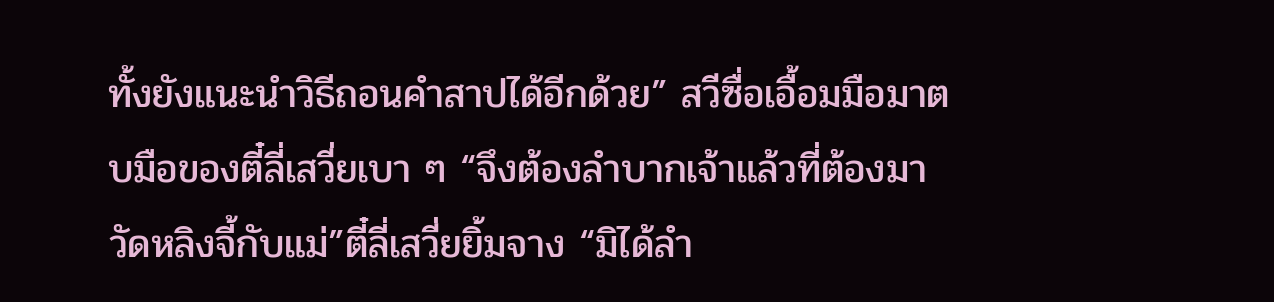ทั้งยังแนะนำวิธีถอนคำสาปได้อีกด้วย” สวีซื่อเอื้อมมือมาตบมือของตี๋ลี่เสวี่ยเบา ๆ “จึงต้องลำบากเจ้าแล้วที่ต้องมาวัดหลิงจี้กับแม่”ตี๋ลี่เสวี่ยยิ้มจาง “มิได้ลำ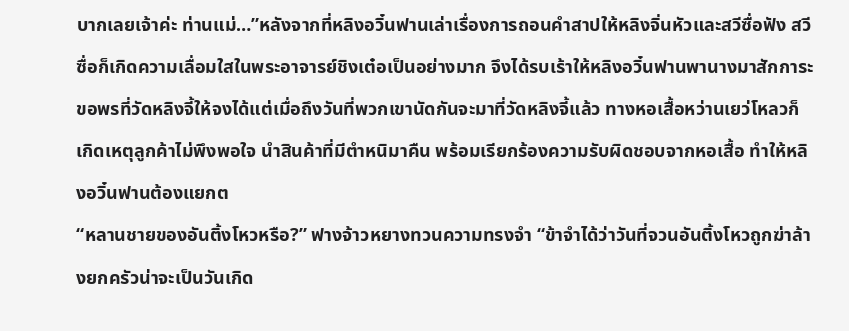บากเลยเจ้าค่ะ ท่านแม่…”หลังจากที่หลิงอวิ๋นฟานเล่าเรื่องการถอนคำสาปให้หลิงจิ่นหัวและสวีซื่อฟัง สวีซื่อก็เกิดความเลื่อมใสในพระอาจารย์ชิงเต๋อเป็นอย่างมาก จึงได้รบเร้าให้หลิงอวิ๋นฟานพานางมาสักการะขอพรที่วัดหลิงจี้ให้จงได้แต่เมื่อถึงวันที่พวกเขานัดกันจะมาที่วัดหลิงจี้แล้ว ทางหอเสื้อหว่านเยว่โหลวก็เกิดเหตุลูกค้าไม่พึงพอใจ นำสินค้าที่มีตำหนิมาคืน พร้อมเรียกร้องความรับผิดชอบจากหอเสื้อ ทำให้หลิงอวิ๋นฟานต้องแยกต
“หลานชายของอันติ้งโหวหรือ?” ฟางจ้าวหยางทวนความทรงจำ “ข้าจำได้ว่าวันที่จวนอันติ้งโหวถูกฆ่าล้างยกครัวน่าจะเป็นวันเกิด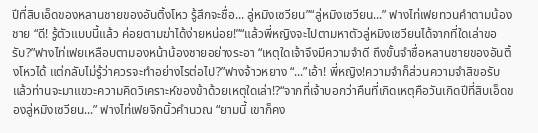ปีที่สิบเอ็ดของหลานชายของอันติ้งโหว รู้สึกจะชื่อ... ลู่หมิงเซวียน”“ลู่หมิงเซวียน...” ฟางไท่เฟยทวนคำตามน้องชาย “ดี! รู้ตัวแบบนี้แล้ว ค่อยตามฆ่าได้ง่ายหน่อย!”“แล้วพี่หญิงจะไปตามหาตัวลู่หมิงเซวียนได้จากที่ใดเล่าขอรับ?”ฟางไท่เฟยเหลือบตามองหน้าน้องชายอย่างระอา “เหตุใดเจ้าจึงมีความจำดี ถึงขั้นจำชื่อหลานชายของอันติ้งโหวได้ แต่กลับไม่รู้ว่าควรจะทำอย่างไรต่อไป?”ฟางจ้าวหยาง “...”เอ้า! พี่หญิง!ความจำก็ส่วนความจำสิขอรับ แล้วท่านจะมาแขวะความคิดวิเคราะห์ของข้าด้วยเหตุใดเล่า!?“จากที่เจ้าบอกว่าคืนที่เกิดเหตุคือวันเกิดปีที่สิบเอ็ดของลู่หมิงเซวียน...” ฟางไท่เฟยจิกนิ้วคำนวณ “ยามนี้ เขาก็คง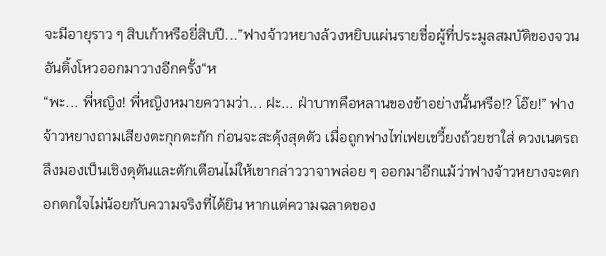จะมีอายุราว ๆ สิบเก้าหรือยี่สิบปี...”ฟางจ้าวหยางล้วงหยิบแผ่นรายชื่อผู้ที่ประมูลสมบัติของจวนอันติ้งโหวออกมาวางอีกครั้ง“ห
“พะ... พี่หญิง! พี่หญิงหมายความว่า... ฝะ... ฝ่าบาทคือหลานของข้าอย่างนั้นหรือ!? โอ๊ย!” ฟางจ้าวหยางถามเสียงตะกุกตะกัก ก่อนจะสะดุ้งสุดตัว เมื่อถูกฟางไท่เฟยเขวี้ยงถ้วยชาใส่ ดวงเนตรถลึงมองเป็นเชิงดุดันและตักเตือนไม่ให้เขากล่าววาจาพล่อย ๆ ออกมาอีกแม้ว่าฟางจ้าวหยางจะตกอกตกใจไม่น้อยกับความจริงที่ได้ยิน หากแต่ความฉลาดของ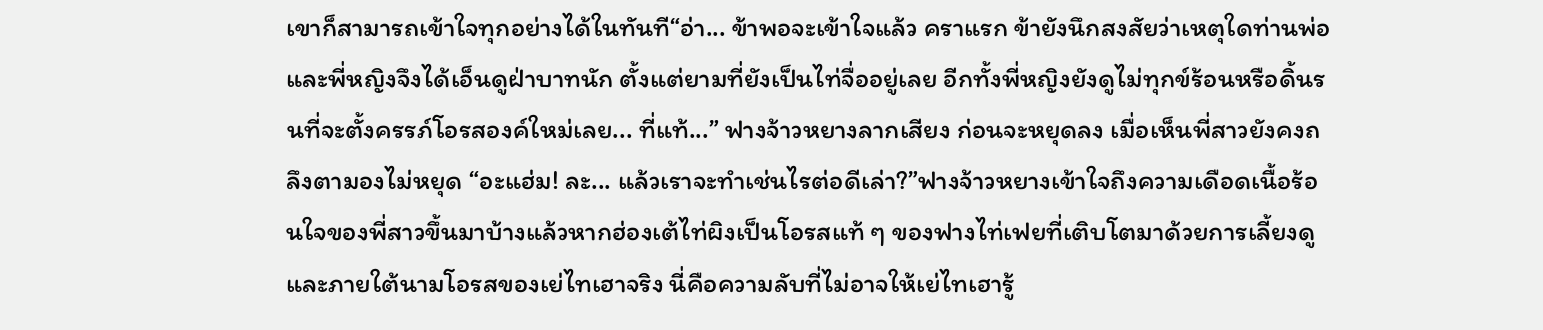เขาก็สามารถเข้าใจทุกอย่างได้ในทันที“อ่า... ข้าพอจะเข้าใจแล้ว คราแรก ข้ายังนึกสงสัยว่าเหตุใดท่านพ่อและพี่หญิงจึงได้เอ็นดูฝ่าบาทนัก ตั้งแต่ยามที่ยังเป็นไท่จื่ออยู่เลย อีกทั้งพี่หญิงยังดูไม่ทุกข์ร้อนหรือดิ้นรนที่จะตั้งครรภ์โอรสองค์ใหม่เลย... ที่แท้...” ฟางจ้าวหยางลากเสียง ก่อนจะหยุดลง เมื่อเห็นพี่สาวยังคงถลึงตามองไม่หยุด “อะแฮ่ม! ละ... แล้วเราจะทำเช่นไรต่อดีเล่า?”ฟางจ้าวหยางเข้าใจถึงความเดือดเนื้อร้อนใจของพี่สาวขึ้นมาบ้างแล้วหากฮ่องเต้ไท่ผิงเป็นโอรสแท้ ๆ ของฟางไท่เฟยที่เติบโตมาด้วยการเลี้ยงดูและภายใต้นามโอรสของเย่ไทเฮาจริง นี่คือความลับที่ไม่อาจให้เย่ไทเฮารู้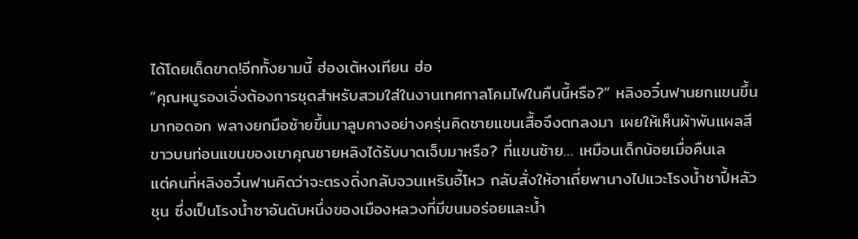ได้โดยเด็ดขาด!อีกทั้งยามนี้ ฮ่องเต้หงเทียน ฮ่อ
“คุณหนูรองเจิ่งต้องการชุดสำหรับสวมใส่ในงานเทศกาลโคมไฟในคืนนี้หรือ?” หลิงอวิ๋นฟานยกแขนขึ้นมากอดอก พลางยกมือซ้ายขึ้นมาลูบคางอย่างครุ่นคิดชายแขนเสื้อจึงตกลงมา เผยให้เห็นผ้าพันแผลสีขาวบนท่อนแขนของเขาคุณชายหลิงได้รับบาดเจ็บมาหรือ? ที่แขนซ้าย… เหมือนเด็กน้อยเมื่อคืนเล
แต่คนที่หลิงอวิ๋นฟานคิดว่าจะตรงดิ่งกลับจวนเหรินอี้โหว กลับสั่งให้อาเถี่ยพานางไปแวะโรงน้ำชาปี้หลัวชุน ซึ่งเป็นโรงน้ำชาอันดับหนึ่งของเมืองหลวงที่มีขนมอร่อยและน้ำ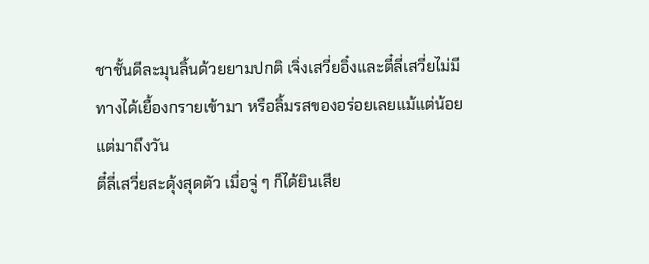ชาชั้นดีละมุนลิ้นด้วยยามปกติ เจิ่งเสวี่ยอิ๋งและตี๋ลี่เสวี่ยไม่มีทางได้เยื้องกรายเข้ามา หรือลิ้มรสของอร่อยเลยแม้แต่น้อย แต่มาถึงวัน
ตี๋ลี่เสวี่ยสะดุ้งสุดตัว เมื่อจู่ ๆ ก็ได้ยินเสีย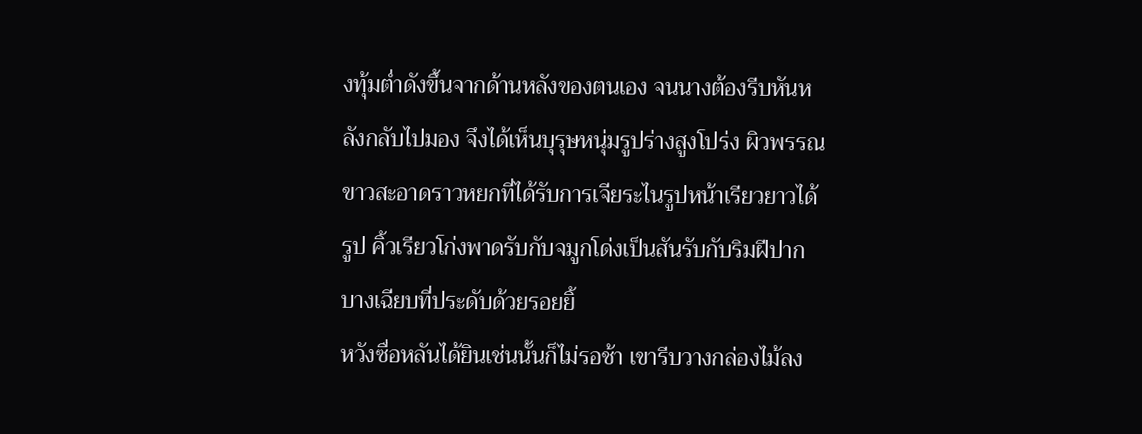งทุ้มต่ำดังขึ้นจากด้านหลังของตนเอง จนนางต้องรีบหันหลังกลับไปมอง จึงได้เห็นบุรุษหนุ่มรูปร่างสูงโปร่ง ผิวพรรณขาวสะอาดราวหยกที่ได้รับการเจียระไนรูปหน้าเรียวยาวได้รูป คิ้วเรียวโก่งพาดรับกับจมูกโด่งเป็นสันรับกับริมฝีปากบางเฉียบที่ประดับด้วยรอยยิ้
หวังซื่อหลันได้ยินเช่นนั้นก็ไม่รอช้า เขารีบวางกล่องไม้ลง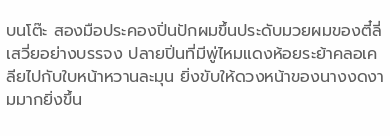บนโต๊ะ สองมือประคองปิ่นปักผมขึ้นประดับมวยผมของตี๋ลี่เสวี่ยอย่างบรรจง ปลายปิ่นที่มีพู่ไหมแดงห้อยระย้าคลอเคลียไปกับใบหน้าหวานละมุน ยิ่งขับให้ดวงหน้าของนางงดงามมากยิ่งขึ้น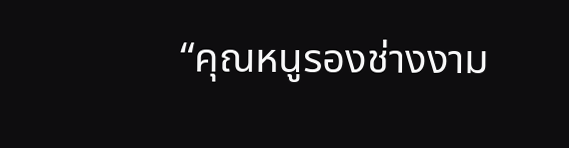“คุณหนูรองช่างงาม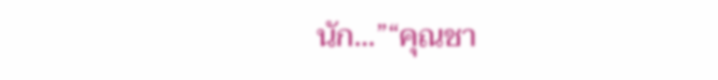นัก...”“คุณชา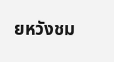ยหวังชม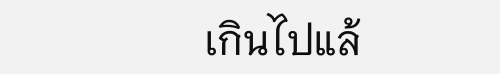เกินไปแล้